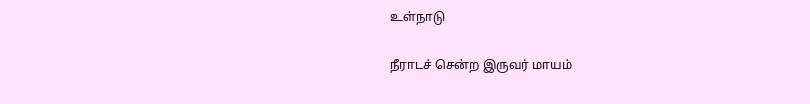உள்நாடு

நீராடச் சென்ற இருவர் மாயம்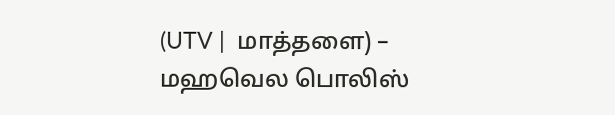(UTV |  மாத்தளை) – மஹவெல பொலிஸ்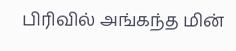பிரிவில் அங்கந்த மின்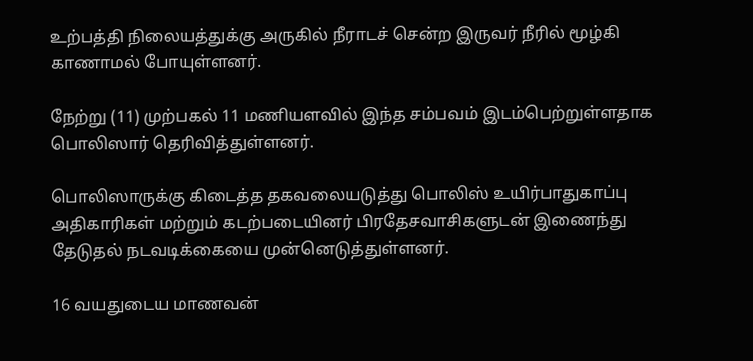உற்பத்தி நிலையத்துக்கு அருகில் நீராடச் சென்ற இருவர் நீரில் மூழ்கி காணாமல் போயுள்ளனர்.

நேற்று (11) முற்பகல் 11 மணியளவில் இந்த சம்பவம் இடம்பெற்றுள்ளதாக பொலிஸார் தெரிவித்துள்ளனர்.

பொலிஸாருக்கு கிடைத்த தகவலையடுத்து பொலிஸ் உயிர்பாதுகாப்பு அதிகாரிகள் மற்றும் கடற்படையினர் பிரதேசவாசிகளுடன் இணைந்து தேடுதல் நடவடிக்கையை முன்னெடுத்துள்ளனர்.

16 வயதுடைய மாணவன்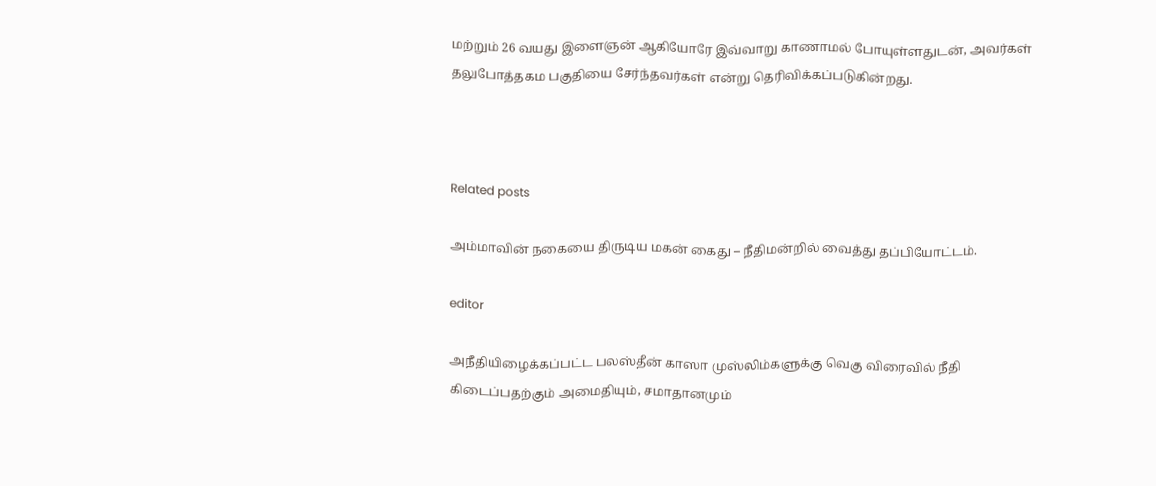மற்றும் 26 வயது இளைஞன் ஆகியோரே இவ்வாறு காணாமல் போயுள்ளதுடன், அவர்கள் தலுபோத்தகம பகுதியை சேர்ந்தவர்கள் என்று தெரிவிக்கப்படுகின்றது.



Related posts

அம்மாவின் நகையை திருடிய மகன் கைது – நீதிமன்றில் வைத்து தப்பியோட்டம்.

editor

அநீதியிழைக்கப்பட்ட பலஸ்தீன் காஸா முஸ்லிம்களுக்கு வெகு விரைவில் நீதி கிடைப்பதற்கும் அமைதியும், சமாதானமும்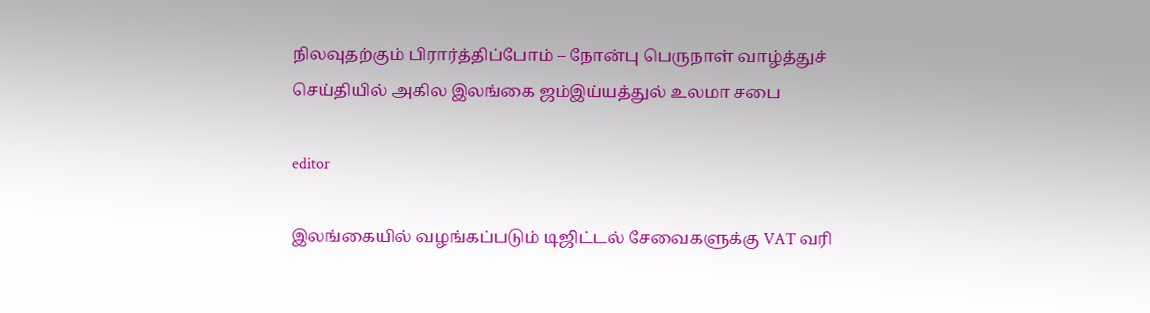நிலவுதற்கும் பிரார்த்திப்போம் – நோன்பு பெருநாள் வாழ்த்துச் செய்தியில் அகில இலங்கை ஜம்இய்யத்துல் உலமா சபை

editor

இலங்கையில் வழங்கப்படும் டிஜிட்டல் சேவைகளுக்கு VAT வரி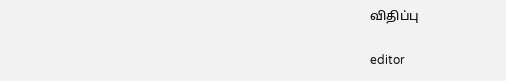விதிப்பு

editor